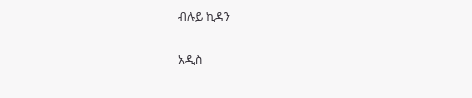ብሉይ ኪዳን

አዲስ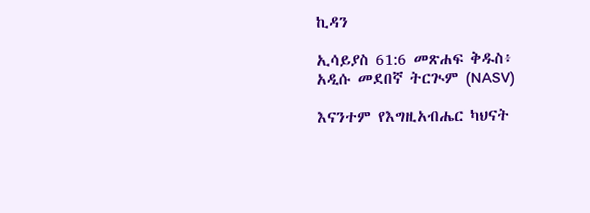ኪዳን

ኢሳይያስ 61:6 መጽሐፍ ቅዱስ፥ አዲሱ መደበኛ ትርጒም (NASV)

እናንተም የእግዚአብሔር ካህናት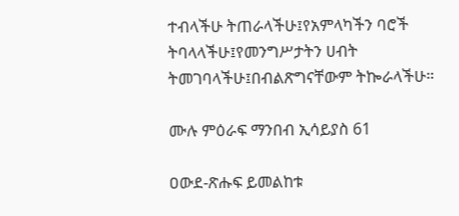ተብላችሁ ትጠራላችሁ፤የአምላካችን ባሮች ትባላላችሁ፤የመንግሥታትን ሀብት ትመገባላችሁ፤በብልጽግናቸውም ትኰራላችሁ።

ሙሉ ምዕራፍ ማንበብ ኢሳይያስ 61

ዐውደ-ጽሑፍ ይመልከቱ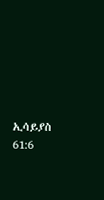ኢሳይያስ 61:6